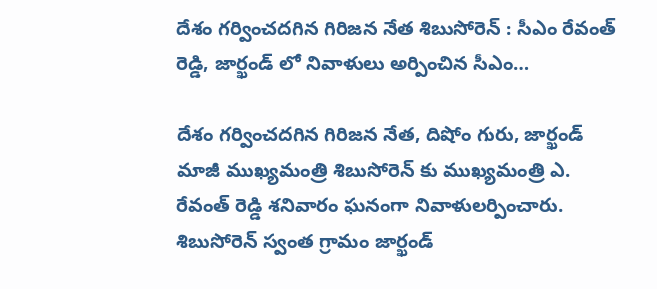దేశం గర్వించదగిన గిరిజన నేత శిబుసోరెన్ : సీఎం రేవంత్ రెడ్డి, జార్ఖండ్ లో నివాళులు అర్పించిన సీఎం…

దేశం గర్వించదగిన గిరిజన నేత, దిషోం గురు, జార్ఖండ్ మాజీ ముఖ్యమంత్రి శిబుసోరెన్ కు ముఖ్యమంత్రి ఎ. రేవంత్ రెడ్డి శనివారం ఘనంగా నివాళులర్పించారు. శిబుసోరెన్ స్వంత గ్రామం జార్ఖండ్‌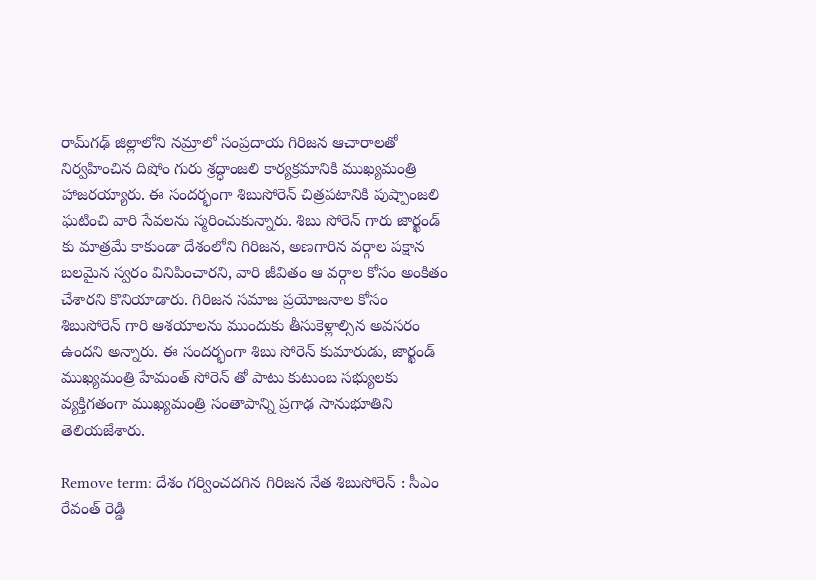రామ్‌గఢ్ జిల్లాలోని నమ్రాలో సంప్రదాయ గిరిజన ఆచారాలతో నిర్వహించిన దిషోం గురు శ్రద్ధాంజలి కార్యక్రమానికి ముఖ్యమంత్రి హాజరయ్యారు. ఈ సందర్భంగా శిబుసోరెన్ చిత్రపటానికి పుష్పాంజలి ఘటించి వారి సేవలను స్మరించుకున్నారు. శిబు సోరెన్ గారు జార్ఖండ్ కు మాత్రమే కాకుండా దేశంలోని గిరిజన, అణగారిన వర్గాల పక్షాన బలమైన స్వరం వినిపించారని, వారి జీవితం ఆ వర్గాల కోసం అంకితం చేశారని కొనియాడారు. గిరిజన సమాజ ప్రయోజనాల కోసం శిబుసోరెన్ గారి ఆశయాలను ముందుకు తీసుకెళ్లాల్సిన అవసరం ఉందని అన్నారు. ఈ సందర్భంగా శిబు సోరెన్ కుమారుడు, జార్ఖండ్ ముఖ్యమంత్రి హేమంత్ సోరెన్ తో పాటు కుటుంబ సభ్యులకు వ్యక్తిగతంగా ముఖ్యమంత్రి సంతాపాన్ని ప్రగాఢ సానుభూతిని తెలియజేశారు.

Remove term: దేశం గర్వించదగిన గిరిజన నేత శిబుసోరెన్ : సీఎం రేవంత్ రెడ్డి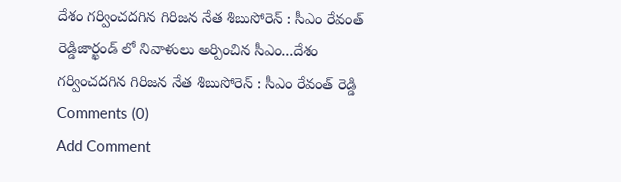దేశం గర్వించదగిన గిరిజన నేత శిబుసోరెన్ : సీఎం రేవంత్ రెడ్డిజార్ఖండ్ లో నివాళులు అర్పించిన సీఎం...దేశం గర్వించదగిన గిరిజన నేత శిబుసోరెన్ : సీఎం రేవంత్ రెడ్డి
Comments (0)
Add Comment